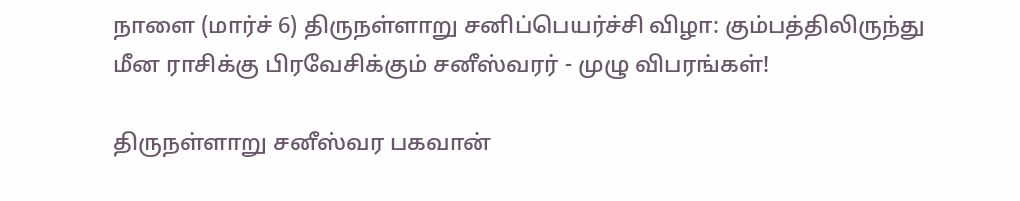நாளை (மார்ச் 6) திருநள்ளாறு சனிப்பெயர்ச்சி விழா: கும்பத்திலிருந்து மீன ராசிக்கு பிரவேசிக்கும் சனீஸ்வரர் - முழு விபரங்கள்!

திருநள்ளாறு சனீஸ்வர பகவான்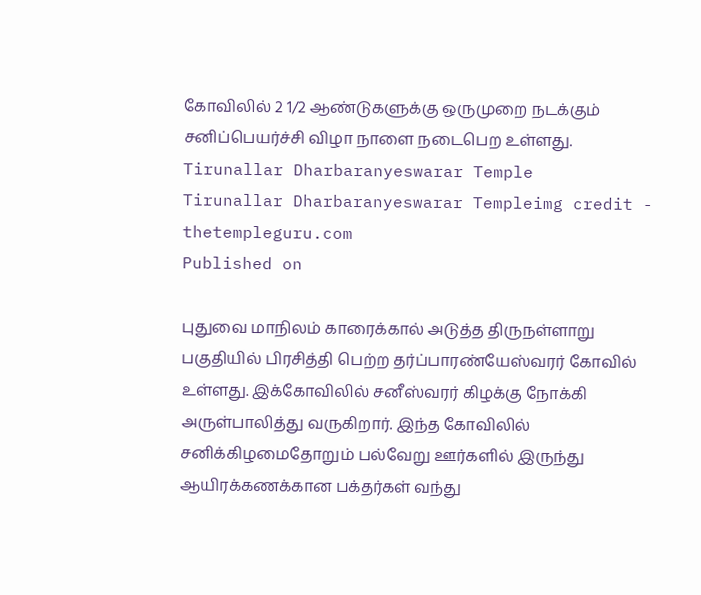கோவிலில் 2 1/2 ஆண்டுகளுக்கு ஒருமுறை நடக்கும் சனிப்பெயர்ச்சி விழா நாளை நடைபெற உள்ளது.
Tirunallar Dharbaranyeswarar Temple
Tirunallar Dharbaranyeswarar Templeimg credit - thetempleguru.com
Published on

புதுவை மாநிலம் காரைக்கால் அடுத்த திருநள்ளாறு பகுதியில் பிரசித்தி பெற்ற தர்ப்பாரண்யேஸ்வரர் கோவில் உள்ளது. இக்கோவிலில் சனீஸ்வரர் கிழக்கு நோக்கி அருள்பாலித்து வருகிறார். இந்த கோவிலில் சனிக்கிழமைதோறும் பல்வேறு ஊர்களில் இருந்து ஆயிரக்கணக்கான பக்தர்கள் வந்து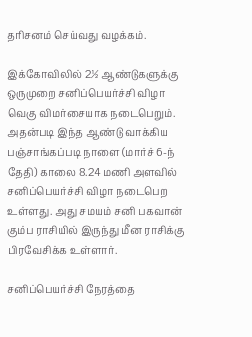தரிசனம் செய்வது வழக்கம்.

இக்கோவிலில் 2½ ஆண்டுகளுக்கு ஒருமுறை சனிப்பெயர்ச்சி விழா வெகு விமர்சையாக நடைபெறும். அதன்படி இந்த ஆண்டு வாக்கிய பஞ்சாங்கப்படி நாளை (மார்ச் 6-ந் தேதி) காலை 8.24 மணி அளவில் சனிப்பெயர்ச்சி விழா நடைபெற உள்ளது. அது சமயம் சனி பகவான் கும்ப ராசியில் இருந்து மீன ராசிக்கு பிரவேசிக்க உள்ளார்.

சனிப்பெயர்ச்சி நேரத்தை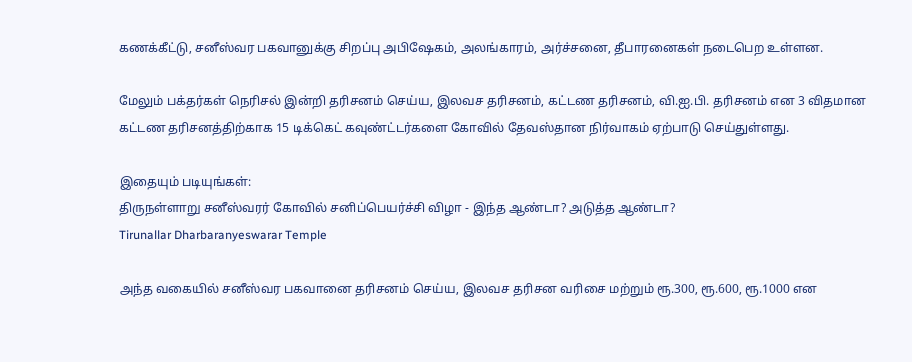கணக்கீட்டு, சனீஸ்வர பகவானுக்கு சிறப்பு அபிஷேகம், அலங்காரம், அர்ச்சனை, தீபாரனைகள் நடைபெற உள்ளன.

மேலும் பக்தர்கள் நெரிசல் இன்றி தரிசனம் செய்ய, இலவச தரிசனம், கட்டண தரிசனம், வி.ஐ.பி. தரிசனம் என 3 விதமான கட்டண தரிசனத்திற்காக 15 டிக்கெட் கவுண்ட்டர்களை கோவில் தேவஸ்தான நிர்வாகம் ஏற்பாடு செய்துள்ளது.

இதையும் படியுங்கள்:
திருநள்ளாறு சனீஸ்வரர் கோவில் சனிப்பெயர்ச்சி விழா - இந்த ஆண்டா? அடுத்த ஆண்டா?
Tirunallar Dharbaranyeswarar Temple

அந்த வகையில் சனீஸ்வர பகவானை தரிசனம் செய்ய, இலவச தரிசன வரிசை மற்றும் ரூ.300, ரூ.600, ரூ.1000 என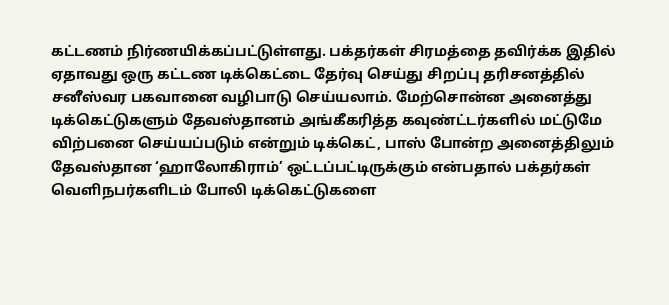கட்டணம் நிர்ணயிக்கப்பட்டுள்ளது. பக்தர்கள் சிரமத்தை தவிர்க்க இதில் ஏதாவது ஒரு கட்டண டிக்கெட்டை தேர்வு செய்து சிறப்பு தரிசனத்தில் சனீஸ்வர பகவானை வழிபாடு செய்யலாம். மேற்சொன்ன அனைத்து டிக்கெட்டுகளும் தேவஸ்தானம் அங்கீகரித்த கவுண்ட்டர்களில் மட்டுமே விற்பனை செய்யப்படும் என்றும் டிக்கெட், பாஸ் போன்ற அனைத்திலும் தேவஸ்தான ‘ஹாலோகிராம்’ ஒட்டப்பட்டிருக்கும் என்பதால் பக்தர்கள் வெளிநபர்களிடம் போலி டிக்கெட்டுகளை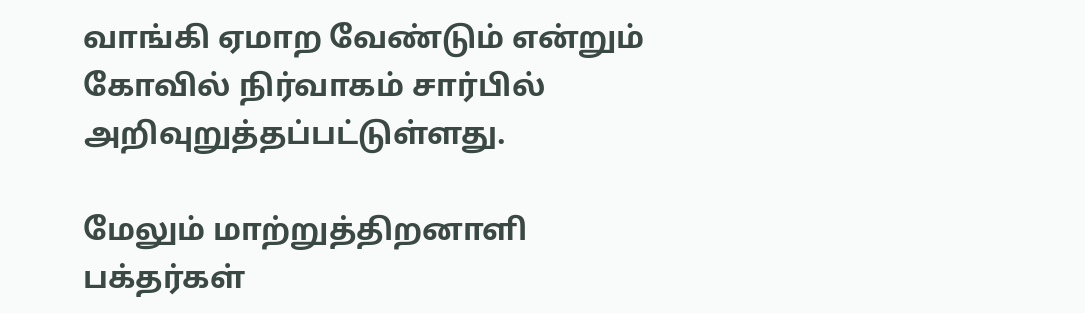வாங்கி ஏமாற வேண்டும் என்றும் கோவில் நிர்வாகம் சார்பில் அறிவுறுத்தப்பட்டுள்ளது.

மேலும் மாற்றுத்திறனாளி பக்தர்கள்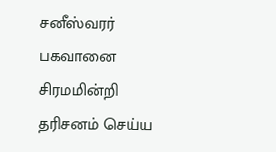சனீஸ்வரர் பகவானை சிரமமின்றி தரிசனம் செய்ய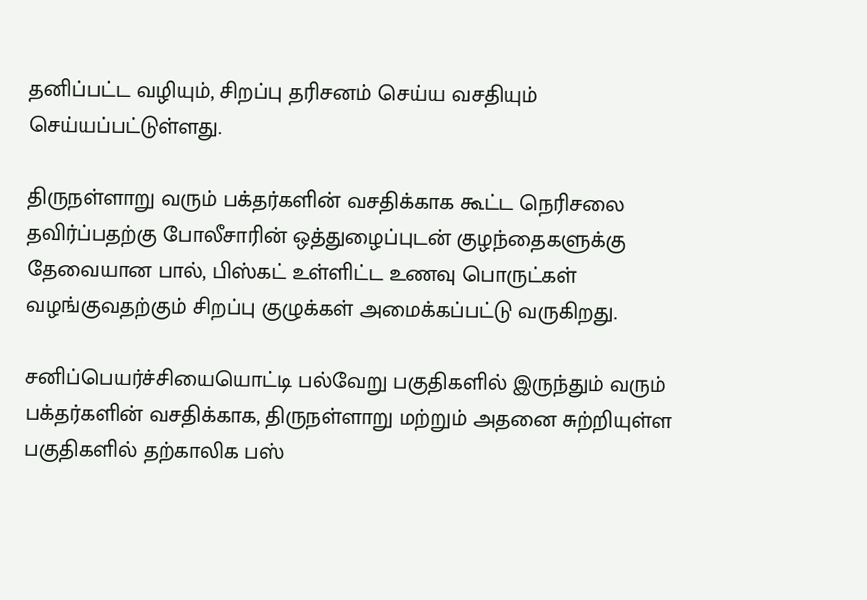தனிப்பட்ட வழியும், சிறப்பு தரிசனம் செய்ய வசதியும் செய்யப்பட்டுள்ளது.

திருநள்ளாறு வரும் பக்தர்களின் வசதிக்காக கூட்ட நெரிசலை தவிர்ப்பதற்கு போலீசாரின் ஒத்துழைப்புடன் குழந்தைகளுக்கு தேவையான பால், பிஸ்கட் உள்ளிட்ட உணவு பொருட்கள் வழங்குவதற்கும் சிறப்பு குழுக்கள் அமைக்கப்பட்டு வருகிறது.

சனிப்பெயர்ச்சியையொட்டி பல்வேறு பகுதிகளில் இருந்தும் வரும் பக்தர்களின் வசதிக்காக, திருநள்ளாறு மற்றும் அதனை சுற்றியுள்ள பகுதிகளில் தற்காலிக பஸ்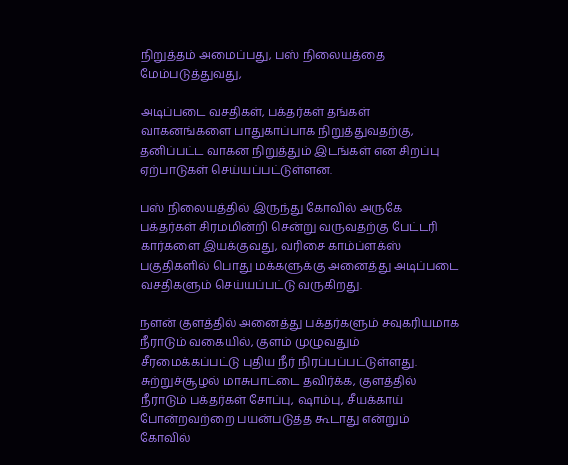நிறுத்தம் அமைப்பது, பஸ் நிலையத்தை மேம்படுத்துவது,

அடிப்படை வசதிகள், பக்தர்கள் தங்கள் வாகனங்களை பாதுகாப்பாக நிறுத்துவதற்கு, தனிப்பட்ட வாகன நிறுத்தும் இடங்கள் என சிறப்பு ஏற்பாடுகள் செய்யப்பட்டுள்ளன.

பஸ் நிலையத்தில் இருந்து கோவில் அருகே பக்தர்கள் சிரமமின்றி சென்று வருவதற்கு பேட்டரி கார்களை இயக்குவது, வரிசை காம்ப்ளக்ஸ் பகுதிகளில் பொது மக்களுக்கு அனைத்து அடிப்படை வசதிகளும் செய்யப்பட்டு வருகிறது.

நளன் குளத்தில் அனைத்து பக்தர்களும் சவுகரியமாக நீராடும் வகையில், குளம் முழுவதும் சீரமைக்கப்பட்டு புதிய நீர் நிரப்பப்பட்டுள்ளது. சுற்றுச்சூழல் மாசுபாட்டை தவிர்க்க, குளத்தில் நீராடும் பக்தர்கள் சோப்பு, ஷாம்பு, சீயக்காய் போன்றவற்றை பயன்படுத்த கூடாது என்றும் கோவில்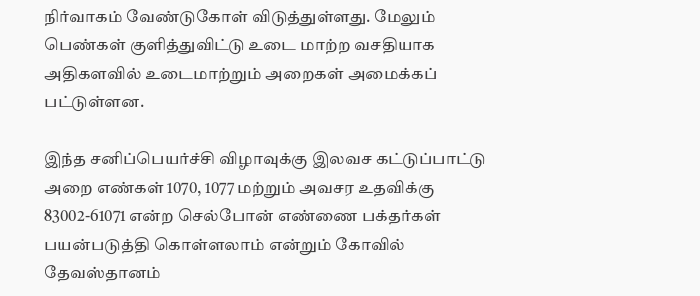நிர்வாகம் வேண்டுகோள் விடுத்துள்ளது. மேலும் பெண்கள் குளித்துவிட்டு உடை மாற்ற வசதியாக அதிகளவில் உடைமாற்றும் அறைகள் அமைக்கப் பட்டுள்ளன.

இந்த சனிப்பெயர்ச்சி விழாவுக்கு இலவச கட்டுப்பாட்டு அறை எண்கள் 1070, 1077 மற்றும் அவசர உதவிக்கு 83002-61071 என்ற செல்போன் எண்ணை பக்தர்கள் பயன்படுத்தி கொள்ளலாம் என்றும் கோவில் தேவஸ்தானம்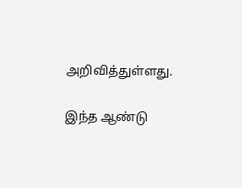அறிவித்துள்ளது.

இந்த ஆண்டு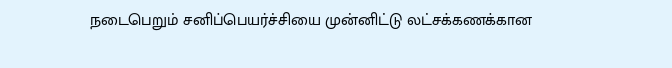நடைபெறும் சனிப்பெயர்ச்சியை முன்னிட்டு லட்சக்கணக்கான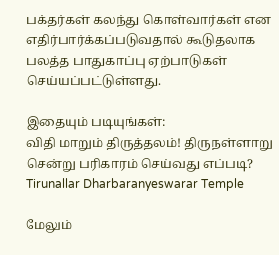பக்தர்கள் கலந்து கொள்வார்கள் என எதிர்பார்க்கப்படுவதால் கூடுதலாக பலத்த பாதுகாப்பு ஏற்பாடுகள் செய்யப்பட்டுள்ளது.

இதையும் படியுங்கள்:
விதி மாறும் திருத்தலம்! திருநள்ளாறு சென்று பரிகாரம் செய்வது எப்படி?
Tirunallar Dharbaranyeswarar Temple

மேலும்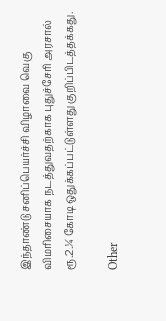இந்தாண்டு சனிப்பெயர்ச்சி விழாவை வெகு விமரிசையாக நடத்துவதற்காக புதுச்சேரி அரசால் ரூ.2.¼ கோடி ஒதுக்கப்பட்டுள்ளது குறிப்பிடத்தக்கது.

Other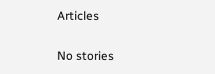Articles

No stories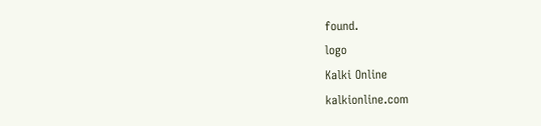found.
logo
Kalki Online
kalkionline.com